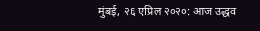मुंबई, २६ एप्रिल २०२०: आज उद्धव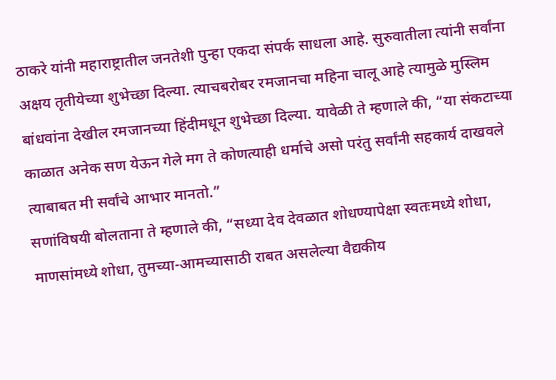ठाकरे यांनी महाराष्ट्रातील जनतेशी पुन्हा एकदा संपर्क साधला आहे. सुरुवातीला त्यांनी सर्वांना अक्षय तृतीयेच्या शुभेच्छा दिल्या. त्याचबरोबर रमजानचा महिना चालू आहे त्यामुळे मुस्लिम बांधवांना देखील रमजानच्या हिंदीमधून शुभेच्छा दिल्या. यावेळी ते म्हणाले की, “या संकटाच्या काळात अनेक सण येऊन गेले मग ते कोणत्याही धर्माचे असो परंतु सर्वांनी सहकार्य दाखवले त्याबाबत मी सर्वांचे आभार मानतो.”
सणांविषयी बोलताना ते म्हणाले की, “सध्या देव देवळात शोधण्यापेक्षा स्वतःमध्ये शोधा, माणसांमध्ये शोधा, तुमच्या-आमच्यासाठी राबत असलेल्या वैद्यकीय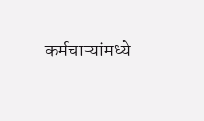कर्मचाऱ्यांमध्ये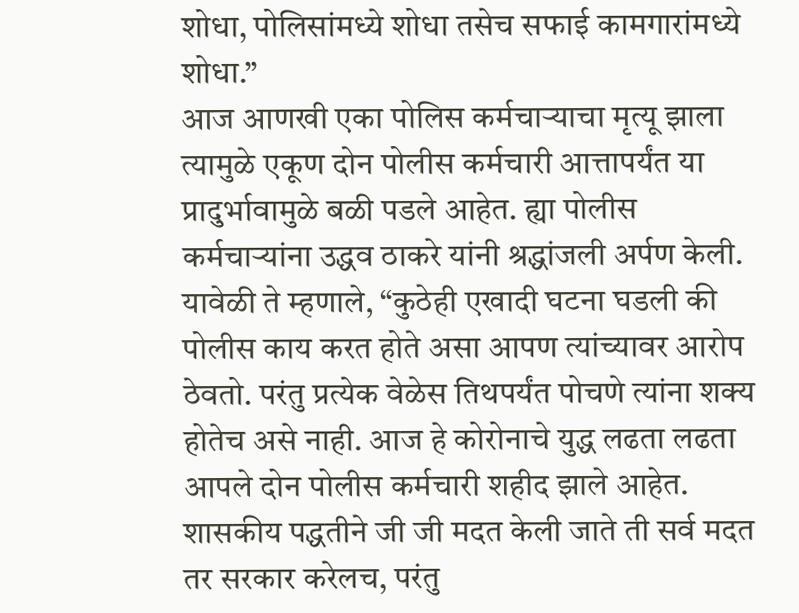शोधा, पोलिसांमध्ये शोधा तसेच सफाई कामगारांमध्ये शोधा.”
आज आणखी एका पोलिस कर्मचाऱ्याचा मृत्यू झाला त्यामुळे एकूण दोन पोलीस कर्मचारी आत्तापर्यंत या प्रादुर्भावामुळे बळी पडले आहेत. ह्या पोलीस कर्मचाऱ्यांना उद्धव ठाकरे यांनी श्रद्धांजली अर्पण केली. यावेळी ते म्हणाले, “कुठेही एखादी घटना घडली की पोलीस काय करत होते असा आपण त्यांच्यावर आरोप ठेवतो. परंतु प्रत्येक वेळेस तिथपर्यंत पोचणे त्यांना शक्य होतेच असे नाही. आज हे कोरोनाचे युद्ध लढता लढता आपले दोन पोलीस कर्मचारी शहीद झाले आहेत. शासकीय पद्धतीने जी जी मदत केली जाते ती सर्व मदत तर सरकार करेलच, परंतु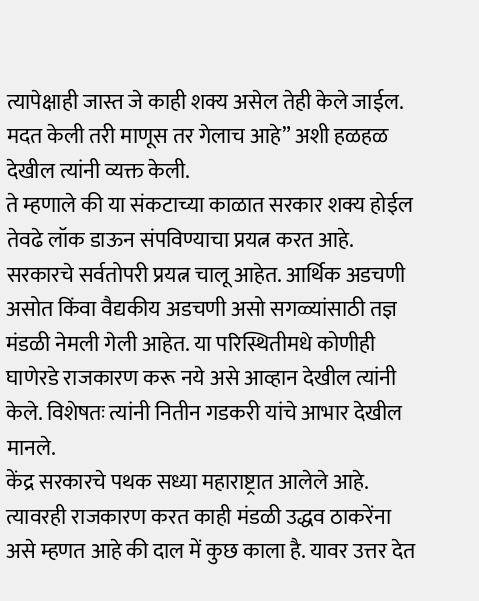त्यापेक्षाही जास्त जे काही शक्य असेल तेही केले जाईल. मदत केली तरी माणूस तर गेलाच आहे” अशी हळहळ देखील त्यांनी व्यक्त केली.
ते म्हणाले की या संकटाच्या काळात सरकार शक्य होईल तेवढे लॉक डाऊन संपविण्याचा प्रयत्न करत आहे. सरकारचे सर्वतोपरी प्रयत्न चालू आहेत. आर्थिक अडचणी असोत किंवा वैद्यकीय अडचणी असो सगळ्यांसाठी तज्ञ मंडळी नेमली गेली आहेत. या परिस्थितीमधे कोणीही घाणेरडे राजकारण करू नये असे आव्हान देखील त्यांनी केले. विशेषतः त्यांनी नितीन गडकरी यांचे आभार देखील मानले.
केंद्र सरकारचे पथक सध्या महाराष्ट्रात आलेले आहे. त्यावरही राजकारण करत काही मंडळी उद्धव ठाकरेंना असे म्हणत आहे की दाल में कुछ काला है. यावर उत्तर देत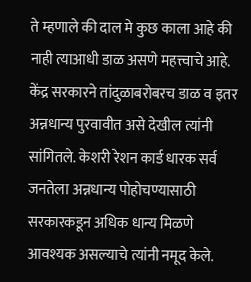ते म्हणाले की दाल मे कुछ काला आहे की नाही त्याआधी डाळ असणे महत्त्वाचे आहे. केंद्र सरकारने तांदुळाबरोबरच डाळ व इतर अन्नधान्य पुरवावीत असे देखील त्यांनी सांगितले. केशरी रेशन कार्ड धारक सर्व जनतेला अन्नधान्य पोहोचण्यासाठी सरकारकडून अधिक धान्य मिळणे आवश्यक असल्याचे त्यांनी नमूद केले.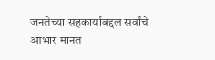जनतेच्या सहकार्याबद्दल सर्वांचे आभार मानत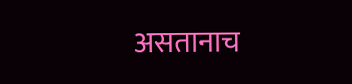असतानाच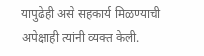यापुढेही असे सहकार्य मिळण्याची अपेक्षाही त्यांनी व्यक्त केली.